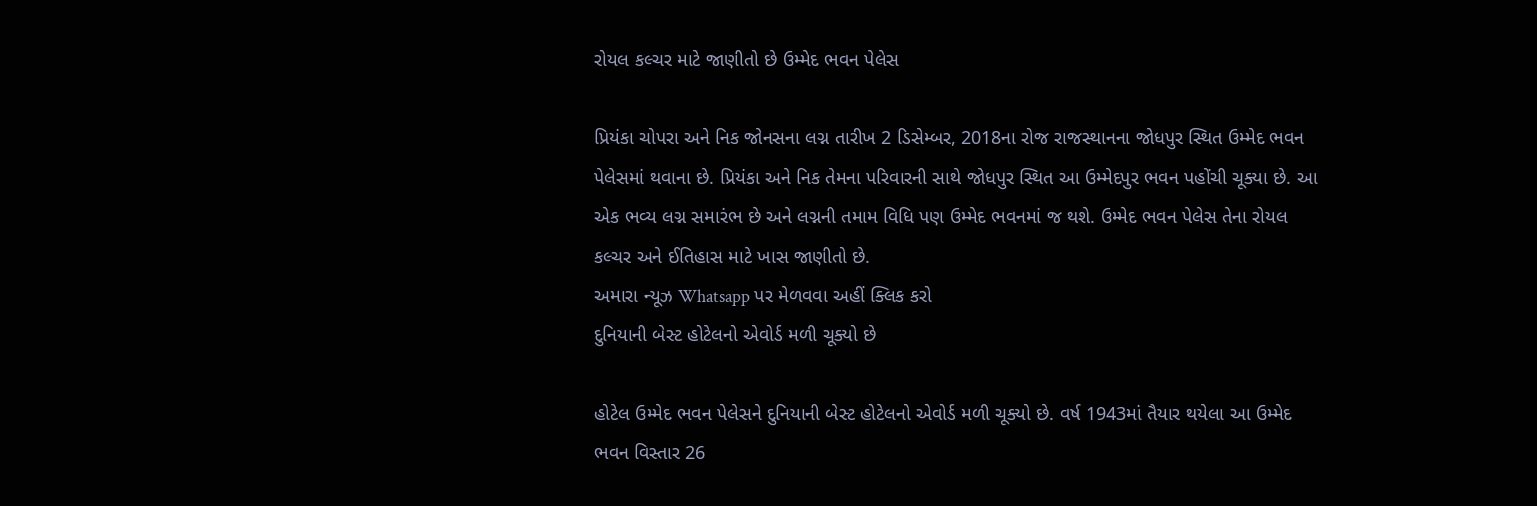રોયલ કલ્ચર માટે જાણીતો છે ઉમ્મેદ ભવન પેલેસ

પ્રિયંકા ચોપરા અને નિક જોનસના લગ્ન તારીખ 2 ડિસેમ્બર, 2018ના રોજ રાજસ્થાનના જોધપુર સ્થિત ઉમ્મેદ ભવન પેલેસમાં થવાના છે. પ્રિયંકા અને નિક તેમના પરિવારની સાથે જોધપુર સ્થિત આ ઉમ્મેદપુર ભવન પહોંચી ચૂક્યા છે. આ એક ભવ્ય લગ્ન સમારંભ છે અને લગ્નની તમામ વિધિ પણ ઉમ્મેદ ભવનમાં જ થશે. ઉમ્મેદ ભવન પેલેસ તેના રોયલ કલ્ચર અને ઈતિહાસ માટે ખાસ જાણીતો છે.
અમારા ન્યૂઝ Whatsapp પર મેળવવા અહીં ક્લિક કરો
દુનિયાની બેસ્ટ હોટેલનો એવોર્ડ મળી ચૂક્યો છે

હોટેલ ઉમ્મેદ ભવન પેલેસને દુનિયાની બેસ્ટ હોટેલનો એવોર્ડ મળી ચૂક્યો છે. વર્ષ 1943માં તૈયાર થયેલા આ ઉમ્મેદ ભવન વિસ્તાર 26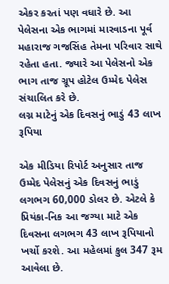એકર કરતાં પણ વધારે છે. આ પેલેસના એક ભાગમાં મારવાડના પૂર્વ મહારાજ ગજસિંહ તેમના પરિવાર સાથે રહેતા હતા. જ્યારે આ પેલેસનો એક ભાગ તાજ ગ્રૂપ હોટેલ ઉમ્મેદ પેલેસ સંચાલિત કરે છે.
લગ્ન માટેનું એક દિવસનું ભાડું 43 લાખ રૂપિયા

એક મીડિયા રિપોર્ટ અનુસાર તાજ ઉમ્મેદ પેલેસનું એક દિવસનું ભાડું લગભગ 60,000 ડોલર છે. એટલે કે પ્રિયંકા-નિક આ જગ્યા માટે એક દિવસના લગભગ 43 લાખ રૂપિયાનો ખર્ચો કરશે. આ મહેલમાં કુલ 347 રૂમ આવેલા છે.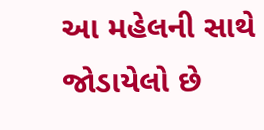આ મહેલની સાથે જોડાયેલો છે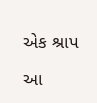એક શ્રાપ

આ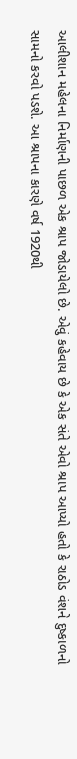આલીશાન મહેલના નિર્માણની પાછળ એક શ્રાપ જોડાયેલો છે. એવું કહેવાય છે કે એક સંતે એવો શ્રાપ આપ્યો હતો કે રાઠોડ વંશને દુષ્કાળનો સામનો કરવો પડશે. આ શ્રાપના કારણે વર્ષ 1920થી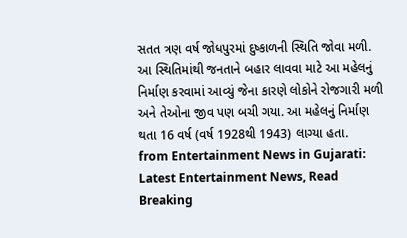સતત ત્રણ વર્ષ જોધપુરમાં દુષ્કાળની સ્થિતિ જોવા મળી. આ સ્થિતિમાંથી જનતાને બહાર લાવવા માટે આ મહેલનું નિર્માણ કરવામાં આવ્યું જેના કારણે લોકોને રોજગારી મળી અને તેઓના જીવ પણ બચી ગયા. આ મહેલનું નિર્માણ થતા 16 વર્ષ (વર્ષ 1928થી 1943) લાગ્યા હતા.
from Entertainment News in Gujarati: Latest Entertainment News, Read Breaking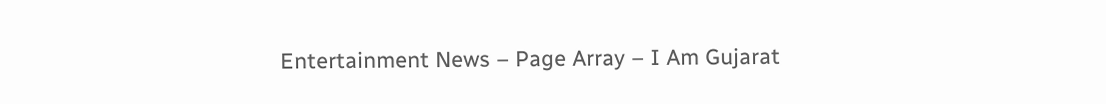Entertainment News – Page Array – I Am Gujarat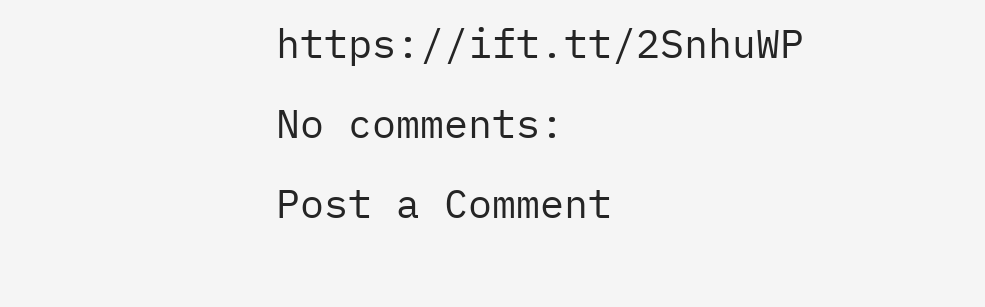https://ift.tt/2SnhuWP
No comments:
Post a Comment